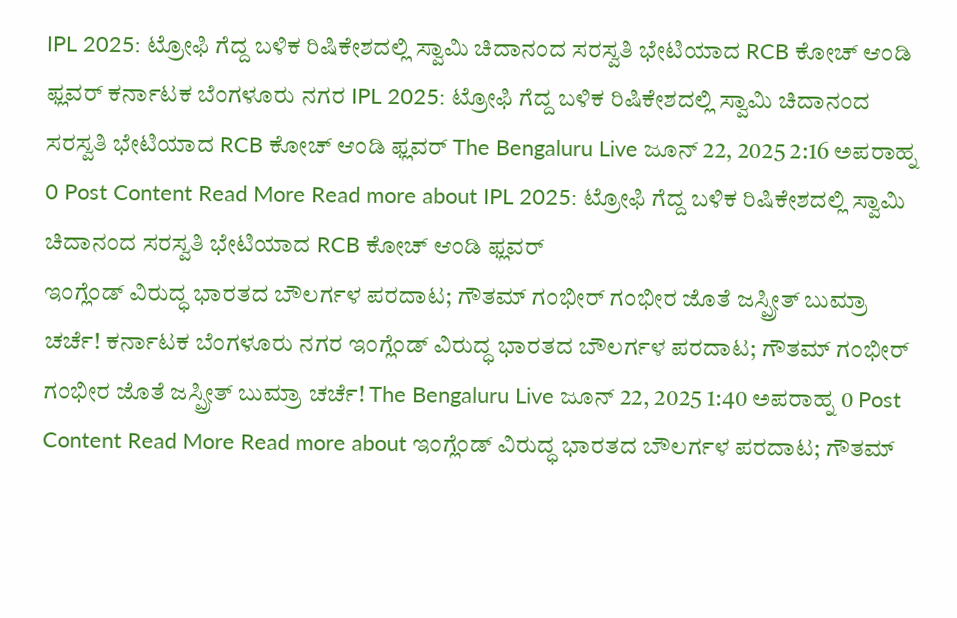IPL 2025: ಟ್ರೋಫಿ ಗೆದ್ದ ಬಳಿಕ ರಿಷಿಕೇಶದಲ್ಲಿ ಸ್ವಾಮಿ ಚಿದಾನಂದ ಸರಸ್ವತಿ ಭೇಟಿಯಾದ RCB ಕೋಚ್ ಆಂಡಿ ಫ್ಲವರ್ ಕರ್ನಾಟಕ ಬೆಂಗಳೂರು ನಗರ IPL 2025: ಟ್ರೋಫಿ ಗೆದ್ದ ಬಳಿಕ ರಿಷಿಕೇಶದಲ್ಲಿ ಸ್ವಾಮಿ ಚಿದಾನಂದ ಸರಸ್ವತಿ ಭೇಟಿಯಾದ RCB ಕೋಚ್ ಆಂಡಿ ಫ್ಲವರ್ The Bengaluru Live ಜೂನ್ 22, 2025 2:16 ಅಪರಾಹ್ನ 0 Post Content Read More Read more about IPL 2025: ಟ್ರೋಫಿ ಗೆದ್ದ ಬಳಿಕ ರಿಷಿಕೇಶದಲ್ಲಿ ಸ್ವಾಮಿ ಚಿದಾನಂದ ಸರಸ್ವತಿ ಭೇಟಿಯಾದ RCB ಕೋಚ್ ಆಂಡಿ ಫ್ಲವರ್
ಇಂಗ್ಲೆಂಡ್ ವಿರುದ್ಧ ಭಾರತದ ಬೌಲರ್ಗಳ ಪರದಾಟ; ಗೌತಮ್ ಗಂಭೀರ್ ಗಂಭೀರ ಜೊತೆ ಜಸ್ಪ್ರೀತ್ ಬುಮ್ರಾ ಚರ್ಚೆ! ಕರ್ನಾಟಕ ಬೆಂಗಳೂರು ನಗರ ಇಂಗ್ಲೆಂಡ್ ವಿರುದ್ಧ ಭಾರತದ ಬೌಲರ್ಗಳ ಪರದಾಟ; ಗೌತಮ್ ಗಂಭೀರ್ ಗಂಭೀರ ಜೊತೆ ಜಸ್ಪ್ರೀತ್ ಬುಮ್ರಾ ಚರ್ಚೆ! The Bengaluru Live ಜೂನ್ 22, 2025 1:40 ಅಪರಾಹ್ನ 0 Post Content Read More Read more about ಇಂಗ್ಲೆಂಡ್ ವಿರುದ್ಧ ಭಾರತದ ಬೌಲರ್ಗಳ ಪರದಾಟ; ಗೌತಮ್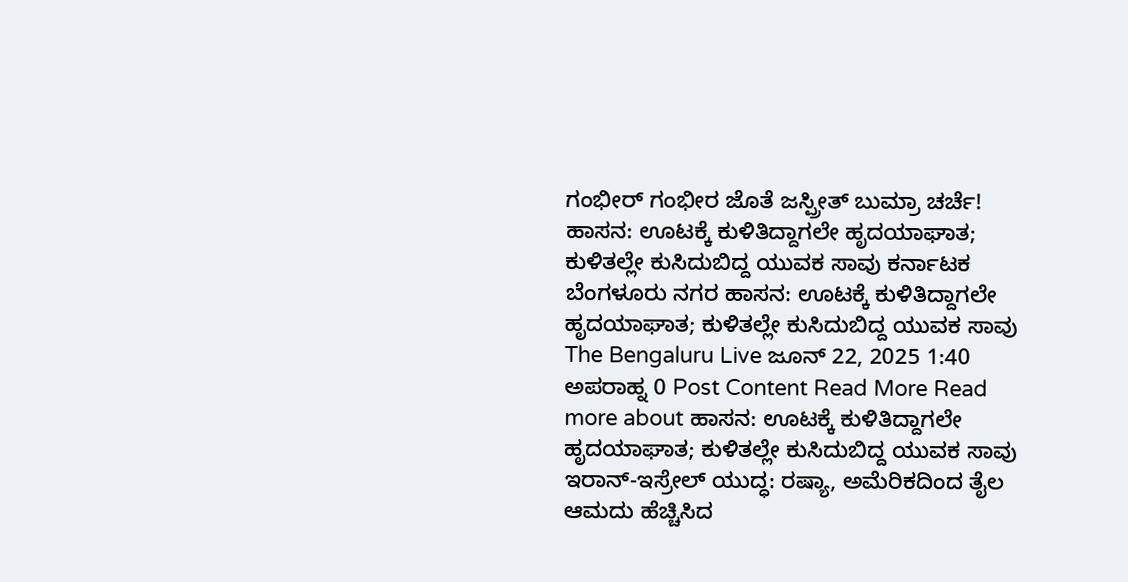ಗಂಭೀರ್ ಗಂಭೀರ ಜೊತೆ ಜಸ್ಪ್ರೀತ್ ಬುಮ್ರಾ ಚರ್ಚೆ!
ಹಾಸನ: ಊಟಕ್ಕೆ ಕುಳಿತಿದ್ದಾಗಲೇ ಹೃದಯಾಘಾತ; ಕುಳಿತಲ್ಲೇ ಕುಸಿದುಬಿದ್ದ ಯುವಕ ಸಾವು ಕರ್ನಾಟಕ ಬೆಂಗಳೂರು ನಗರ ಹಾಸನ: ಊಟಕ್ಕೆ ಕುಳಿತಿದ್ದಾಗಲೇ ಹೃದಯಾಘಾತ; ಕುಳಿತಲ್ಲೇ ಕುಸಿದುಬಿದ್ದ ಯುವಕ ಸಾವು The Bengaluru Live ಜೂನ್ 22, 2025 1:40 ಅಪರಾಹ್ನ 0 Post Content Read More Read more about ಹಾಸನ: ಊಟಕ್ಕೆ ಕುಳಿತಿದ್ದಾಗಲೇ ಹೃದಯಾಘಾತ; ಕುಳಿತಲ್ಲೇ ಕುಸಿದುಬಿದ್ದ ಯುವಕ ಸಾವು
ಇರಾನ್-ಇಸ್ರೇಲ್ ಯುದ್ಧ: ರಷ್ಯಾ, ಅಮೆರಿಕದಿಂದ ತೈಲ ಆಮದು ಹೆಚ್ಚಿಸಿದ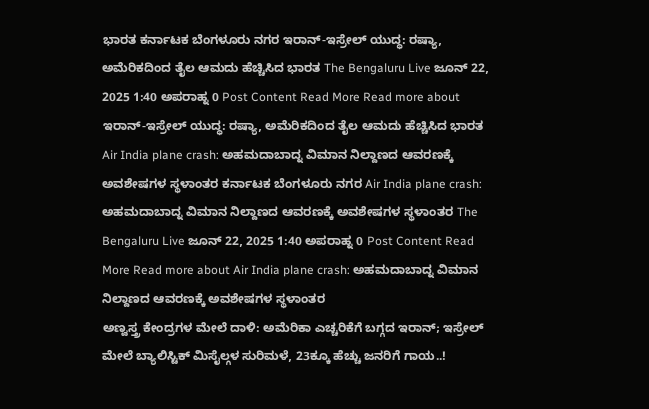ಭಾರತ ಕರ್ನಾಟಕ ಬೆಂಗಳೂರು ನಗರ ಇರಾನ್-ಇಸ್ರೇಲ್ ಯುದ್ಧ: ರಷ್ಯಾ, ಅಮೆರಿಕದಿಂದ ತೈಲ ಆಮದು ಹೆಚ್ಚಿಸಿದ ಭಾರತ The Bengaluru Live ಜೂನ್ 22, 2025 1:40 ಅಪರಾಹ್ನ 0 Post Content Read More Read more about ಇರಾನ್-ಇಸ್ರೇಲ್ ಯುದ್ಧ: ರಷ್ಯಾ, ಅಮೆರಿಕದಿಂದ ತೈಲ ಆಮದು ಹೆಚ್ಚಿಸಿದ ಭಾರತ
Air India plane crash: ಅಹಮದಾಬಾದ್ನ ವಿಮಾನ ನಿಲ್ದಾಣದ ಆವರಣಕ್ಕೆ ಅವಶೇಷಗಳ ಸ್ಥಳಾಂತರ ಕರ್ನಾಟಕ ಬೆಂಗಳೂರು ನಗರ Air India plane crash: ಅಹಮದಾಬಾದ್ನ ವಿಮಾನ ನಿಲ್ದಾಣದ ಆವರಣಕ್ಕೆ ಅವಶೇಷಗಳ ಸ್ಥಳಾಂತರ The Bengaluru Live ಜೂನ್ 22, 2025 1:40 ಅಪರಾಹ್ನ 0 Post Content Read More Read more about Air India plane crash: ಅಹಮದಾಬಾದ್ನ ವಿಮಾನ ನಿಲ್ದಾಣದ ಆವರಣಕ್ಕೆ ಅವಶೇಷಗಳ ಸ್ಥಳಾಂತರ
ಅಣ್ವಸ್ತ್ರ ಕೇಂದ್ರಗಳ ಮೇಲೆ ದಾಳಿ: ಅಮೆರಿಕಾ ಎಚ್ಚರಿಕೆಗೆ ಬಗ್ಗದ ಇರಾನ್; ಇಸ್ರೇಲ್ ಮೇಲೆ ಬ್ಯಾಲಿಸ್ಟಿಕ್ ಮಿಸೈಲ್ಗಳ ಸುರಿಮಳೆ, 23ಕ್ಕೂ ಹೆಚ್ಚು ಜನರಿಗೆ ಗಾಯ..!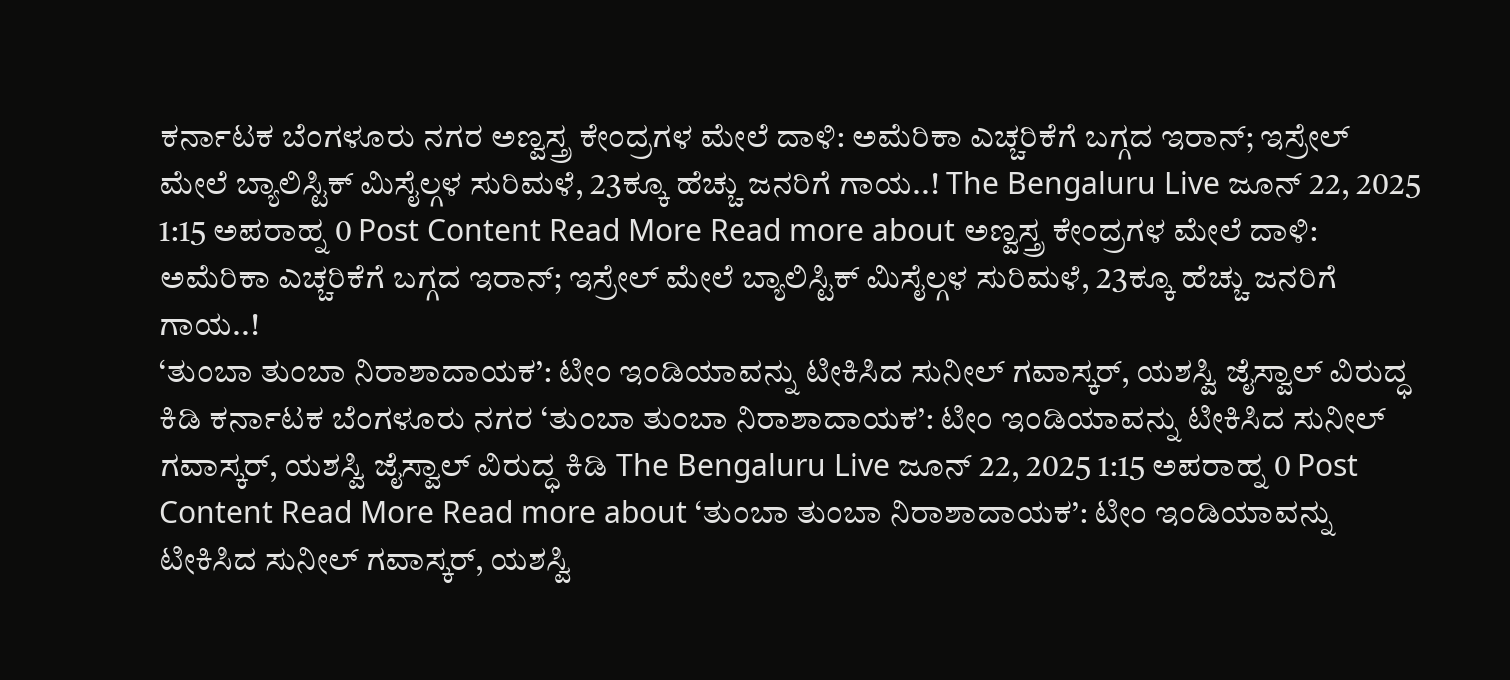ಕರ್ನಾಟಕ ಬೆಂಗಳೂರು ನಗರ ಅಣ್ವಸ್ತ್ರ ಕೇಂದ್ರಗಳ ಮೇಲೆ ದಾಳಿ: ಅಮೆರಿಕಾ ಎಚ್ಚರಿಕೆಗೆ ಬಗ್ಗದ ಇರಾನ್; ಇಸ್ರೇಲ್ ಮೇಲೆ ಬ್ಯಾಲಿಸ್ಟಿಕ್ ಮಿಸೈಲ್ಗಳ ಸುರಿಮಳೆ, 23ಕ್ಕೂ ಹೆಚ್ಚು ಜನರಿಗೆ ಗಾಯ..! The Bengaluru Live ಜೂನ್ 22, 2025 1:15 ಅಪರಾಹ್ನ 0 Post Content Read More Read more about ಅಣ್ವಸ್ತ್ರ ಕೇಂದ್ರಗಳ ಮೇಲೆ ದಾಳಿ: ಅಮೆರಿಕಾ ಎಚ್ಚರಿಕೆಗೆ ಬಗ್ಗದ ಇರಾನ್; ಇಸ್ರೇಲ್ ಮೇಲೆ ಬ್ಯಾಲಿಸ್ಟಿಕ್ ಮಿಸೈಲ್ಗಳ ಸುರಿಮಳೆ, 23ಕ್ಕೂ ಹೆಚ್ಚು ಜನರಿಗೆ ಗಾಯ..!
‘ತುಂಬಾ ತುಂಬಾ ನಿರಾಶಾದಾಯಕ’: ಟೀಂ ಇಂಡಿಯಾವನ್ನು ಟೀಕಿಸಿದ ಸುನೀಲ್ ಗವಾಸ್ಕರ್, ಯಶಸ್ವಿ ಜೈಸ್ವಾಲ್ ವಿರುದ್ಧ ಕಿಡಿ ಕರ್ನಾಟಕ ಬೆಂಗಳೂರು ನಗರ ‘ತುಂಬಾ ತುಂಬಾ ನಿರಾಶಾದಾಯಕ’: ಟೀಂ ಇಂಡಿಯಾವನ್ನು ಟೀಕಿಸಿದ ಸುನೀಲ್ ಗವಾಸ್ಕರ್, ಯಶಸ್ವಿ ಜೈಸ್ವಾಲ್ ವಿರುದ್ಧ ಕಿಡಿ The Bengaluru Live ಜೂನ್ 22, 2025 1:15 ಅಪರಾಹ್ನ 0 Post Content Read More Read more about ‘ತುಂಬಾ ತುಂಬಾ ನಿರಾಶಾದಾಯಕ’: ಟೀಂ ಇಂಡಿಯಾವನ್ನು ಟೀಕಿಸಿದ ಸುನೀಲ್ ಗವಾಸ್ಕರ್, ಯಶಸ್ವಿ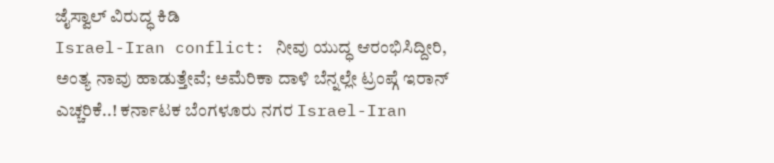ಜೈಸ್ವಾಲ್ ವಿರುದ್ಧ ಕಿಡಿ
Israel-Iran conflict: ನೀವು ಯುದ್ಧ ಆರಂಭಿಸಿದ್ದೀರಿ, ಅಂತ್ಯ ನಾವು ಹಾಡುತ್ತೇವೆ; ಅಮೆರಿಕಾ ದಾಳಿ ಬೆನ್ನಲ್ಲೇ ಟ್ರಂಪ್ಗೆ ಇರಾನ್ ಎಚ್ಚರಿಕೆ..! ಕರ್ನಾಟಕ ಬೆಂಗಳೂರು ನಗರ Israel-Iran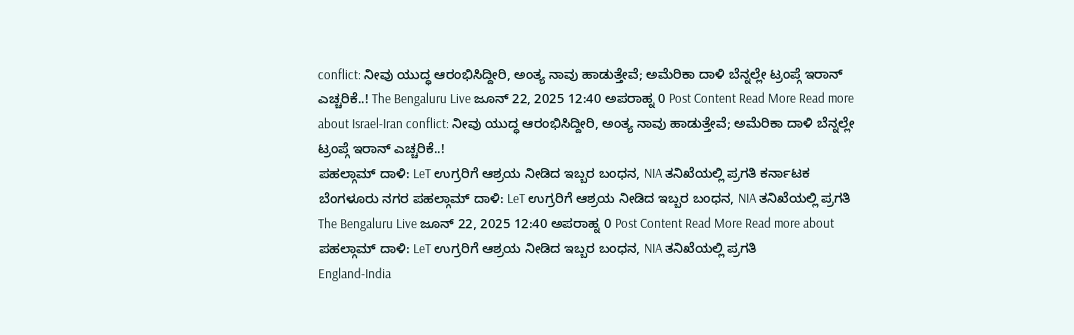conflict: ನೀವು ಯುದ್ಧ ಆರಂಭಿಸಿದ್ದೀರಿ, ಅಂತ್ಯ ನಾವು ಹಾಡುತ್ತೇವೆ; ಅಮೆರಿಕಾ ದಾಳಿ ಬೆನ್ನಲ್ಲೇ ಟ್ರಂಪ್ಗೆ ಇರಾನ್ ಎಚ್ಚರಿಕೆ..! The Bengaluru Live ಜೂನ್ 22, 2025 12:40 ಅಪರಾಹ್ನ 0 Post Content Read More Read more about Israel-Iran conflict: ನೀವು ಯುದ್ಧ ಆರಂಭಿಸಿದ್ದೀರಿ, ಅಂತ್ಯ ನಾವು ಹಾಡುತ್ತೇವೆ; ಅಮೆರಿಕಾ ದಾಳಿ ಬೆನ್ನಲ್ಲೇ ಟ್ರಂಪ್ಗೆ ಇರಾನ್ ಎಚ್ಚರಿಕೆ..!
ಪಹಲ್ಗಾಮ್ ದಾಳಿ: LeT ಉಗ್ರರಿಗೆ ಆಶ್ರಯ ನೀಡಿದ ಇಬ್ಬರ ಬಂಧನ, NIA ತನಿಖೆಯಲ್ಲಿ ಪ್ರಗತಿ ಕರ್ನಾಟಕ ಬೆಂಗಳೂರು ನಗರ ಪಹಲ್ಗಾಮ್ ದಾಳಿ: LeT ಉಗ್ರರಿಗೆ ಆಶ್ರಯ ನೀಡಿದ ಇಬ್ಬರ ಬಂಧನ, NIA ತನಿಖೆಯಲ್ಲಿ ಪ್ರಗತಿ The Bengaluru Live ಜೂನ್ 22, 2025 12:40 ಅಪರಾಹ್ನ 0 Post Content Read More Read more about ಪಹಲ್ಗಾಮ್ ದಾಳಿ: LeT ಉಗ್ರರಿಗೆ ಆಶ್ರಯ ನೀಡಿದ ಇಬ್ಬರ ಬಂಧನ, NIA ತನಿಖೆಯಲ್ಲಿ ಪ್ರಗತಿ
England-India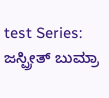test Series: ಜಸ್ಪ್ರೀತ್ ಬುಮ್ರಾ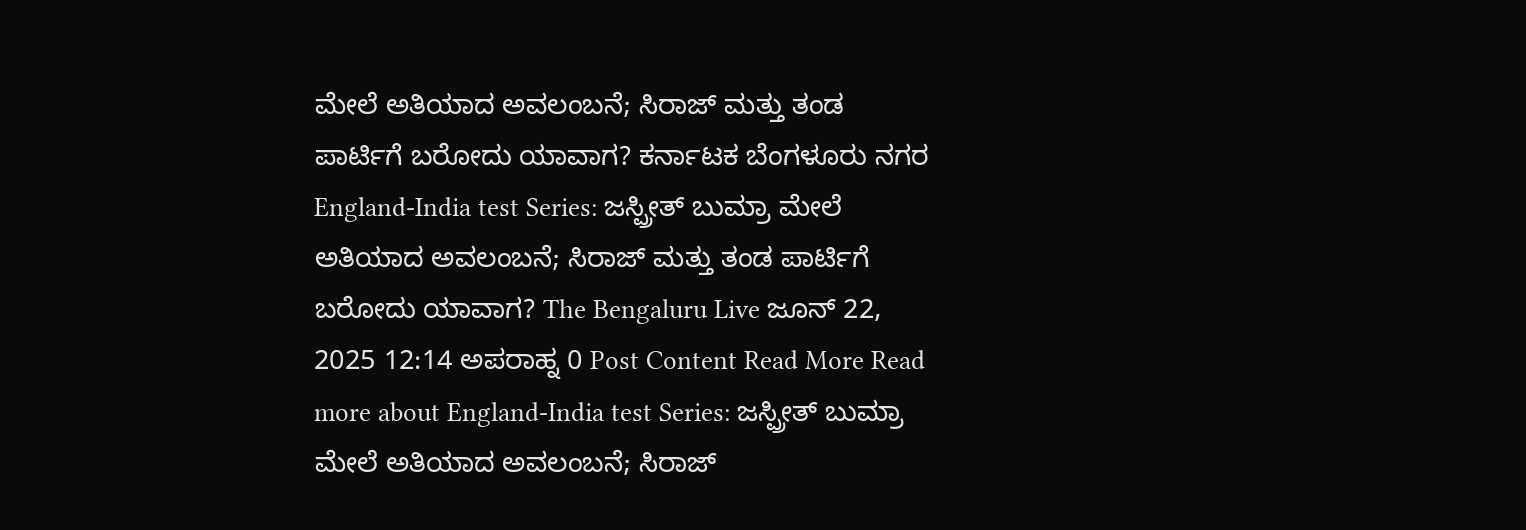ಮೇಲೆ ಅತಿಯಾದ ಅವಲಂಬನೆ; ಸಿರಾಜ್ ಮತ್ತು ತಂಡ ಪಾರ್ಟಿಗೆ ಬರೋದು ಯಾವಾಗ? ಕರ್ನಾಟಕ ಬೆಂಗಳೂರು ನಗರ England-India test Series: ಜಸ್ಪ್ರೀತ್ ಬುಮ್ರಾ ಮೇಲೆ ಅತಿಯಾದ ಅವಲಂಬನೆ; ಸಿರಾಜ್ ಮತ್ತು ತಂಡ ಪಾರ್ಟಿಗೆ ಬರೋದು ಯಾವಾಗ? The Bengaluru Live ಜೂನ್ 22, 2025 12:14 ಅಪರಾಹ್ನ 0 Post Content Read More Read more about England-India test Series: ಜಸ್ಪ್ರೀತ್ ಬುಮ್ರಾ ಮೇಲೆ ಅತಿಯಾದ ಅವಲಂಬನೆ; ಸಿರಾಜ್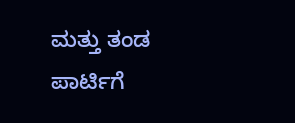ಮತ್ತು ತಂಡ ಪಾರ್ಟಿಗೆ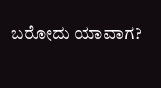ಬರೋದು ಯಾವಾಗ?